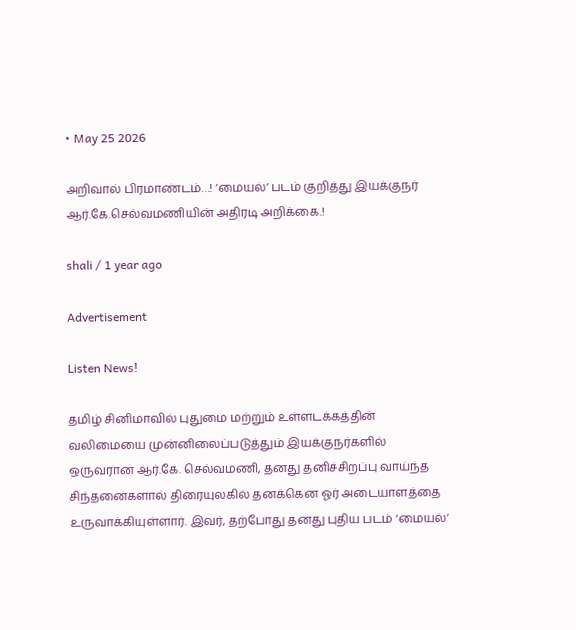• May 25 2026

அறிவால் பிரமாண்டம்…! ‘மையல்’ படம் குறித்து இயக்குநர் ஆர்.கே.செல்வமணியின் அதிரடி அறிக்கை.!

shali / 1 year ago

Advertisement

Listen News!

தமிழ் சினிமாவில் புதுமை மற்றும் உள்ளடக்கத்தின் வலிமையை முன்னிலைப்படுத்தும் இயக்குநர்களில் ஒருவரான ஆர்.கே. செல்வமணி, தனது தனிச்சிறப்பு வாய்ந்த சிந்தனைகளால் திரையுலகில் தனக்கென ஓர் அடையாளத்தை உருவாக்கியுள்ளார். இவர், தற்போது தனது புதிய படம் ‘மையல்’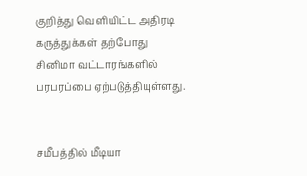குறித்து வெளியிட்ட அதிரடி கருத்துக்கள் தற்போது சினிமா வட்டாரங்களில் பரபரப்பை ஏற்படுத்தியுள்ளது.


சமீபத்தில் மீடியா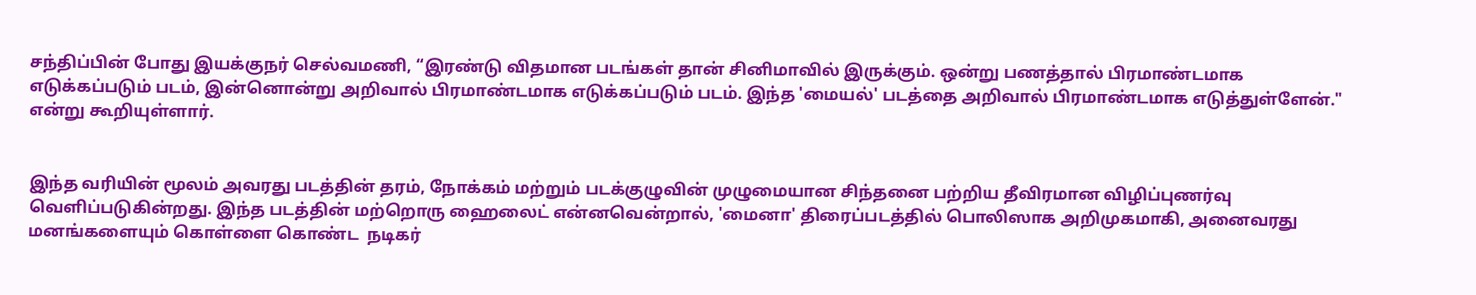சந்திப்பின் போது இயக்குநர் செல்வமணி, “இரண்டு விதமான படங்கள் தான் சினிமாவில் இருக்கும். ஒன்று பணத்தால் பிரமாண்டமாக எடுக்கப்படும் படம், இன்னொன்று அறிவால் பிரமாண்டமாக எடுக்கப்படும் படம். இந்த 'மையல்' படத்தை அறிவால் பிரமாண்டமாக எடுத்துள்ளேன்." என்று கூறியுள்ளார்.


இந்த வரியின் மூலம் அவரது படத்தின் தரம், நோக்கம் மற்றும் படக்குழுவின் முழுமையான சிந்தனை பற்றிய தீவிரமான விழிப்புணர்வு வெளிப்படுகின்றது. இந்த படத்தின் மற்றொரு ஹைலைட் என்னவென்றால், 'மைனா' திரைப்படத்தில் பொலிஸாக அறிமுகமாகி, அனைவரது மனங்களையும் கொள்ளை கொண்ட  நடிகர்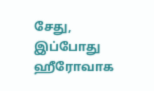சேது, இப்போது ஹீரோவாக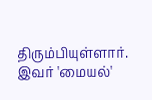திரும்பியுள்ளார். இவர் 'மையல்'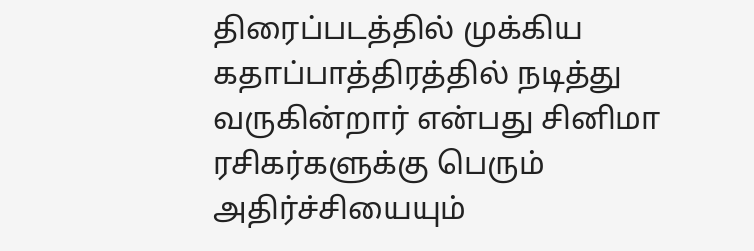திரைப்படத்தில் முக்கிய கதாப்பாத்திரத்தில் நடித்து வருகின்றார் என்பது சினிமா ரசிகர்களுக்கு பெரும் அதிர்ச்சியையும்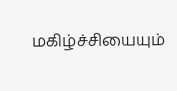மகிழ்ச்சியையும்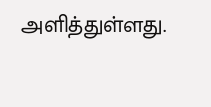அளித்துள்ளது.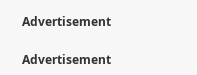Advertisement

Advertisement